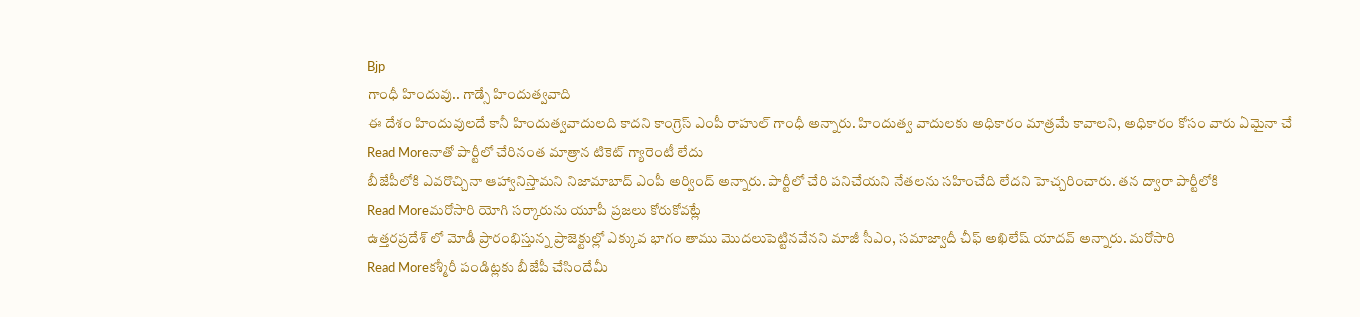Bjp
గాంధీ హిందువు.. గాడ్సే హిందుత్వవాది
ఈ దేశం హిందువులదే కానీ హిందుత్వవాదులది కాదని కాంగ్రెస్ ఎంపీ రాహుల్ గాంధీ అన్నారు. హిందుత్వ వాదులకు అధికారం మాత్రమే కావాలని, అధికారం కోసం వారు ఏమైనా చే
Read Moreనాతో పార్టీలో చేరినంత మాత్రాన టికెట్ గ్యారెంటీ లేదు
బీజేపీలోకి ఎవరొచ్చినా ఆహ్వానిస్తామని నిజామాబాద్ ఎంపీ అర్వింద్ అన్నారు. పార్టీలో చేరి పనిచేయని నేతలను సహించేది లేదని హెచ్చరించారు. తన ద్వారా పార్టీలోకి
Read Moreమరోసారి యోగి సర్కారును యూపీ ప్రజలు కోరుకోవట్లే
ఉత్తరప్రదేశ్ లో మోడీ ప్రారంభిస్తున్న ప్రాజెక్టుల్లో ఎక్కువ భాగం తాము మొదలుపెట్టినవేనని మాజీ సీఎం, సమాజ్వాదీ చీఫ్ అఖిలేష్ యాదవ్ అన్నారు. మరోసారి
Read Moreకశ్మీరీ పండిట్లకు బీజేపీ చేసిందేమీ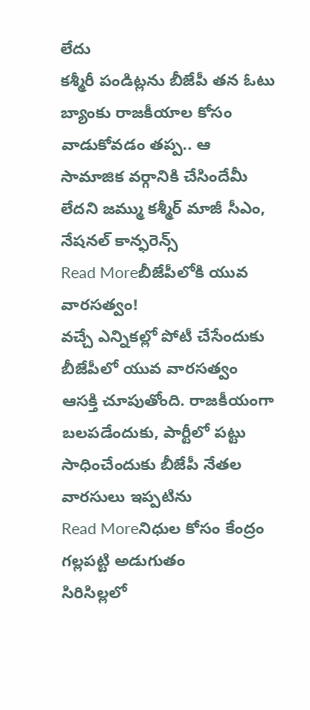లేదు
కశ్మీరీ పండిట్లను బీజేపీ తన ఓటు బ్యాంకు రాజకీయాల కోసం వాడుకోవడం తప్ప.. ఆ సామాజిక వర్గానికి చేసిందేమీ లేదని జమ్ము కశ్మీర్ మాజీ సీఎం, నేషనల్ కాన్ఫరెన్స్
Read Moreబీజేపీలోకి యువ వారసత్వం!
వచ్చే ఎన్నికల్లో పోటీ చేసేందుకు బీజేపీలో యువ వారసత్వం ఆసక్తి చూపుతోంది. రాజకీయంగా బలపడేందుకు, పార్టీలో పట్టు సాధించేందుకు బీజేపీ నేతల వారసులు ఇప్పటిను
Read Moreనిధుల కోసం కేంద్రం గల్లపట్టి అడుగుతం
సిరిసిల్లలో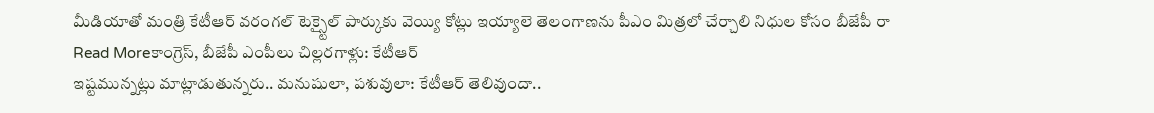మీడియాతో మంత్రి కేటీఆర్ వరంగల్ టెక్స్టైల్ పార్కుకు వెయ్యి కోట్లు ఇయ్యాలె తెలంగాణను పీఎం మిత్రలో చేర్చాలి నిధుల కోసం బీజేపీ రా
Read Moreకాంగ్రెస్, బీజేపీ ఎంపీలు చిల్లరగాళ్లు: కేటీఆర్
ఇష్టమున్నట్లు మాట్లాడుతున్నరు.. మనుషులా, పశువులా: కేటీఆర్ తెలివుందా..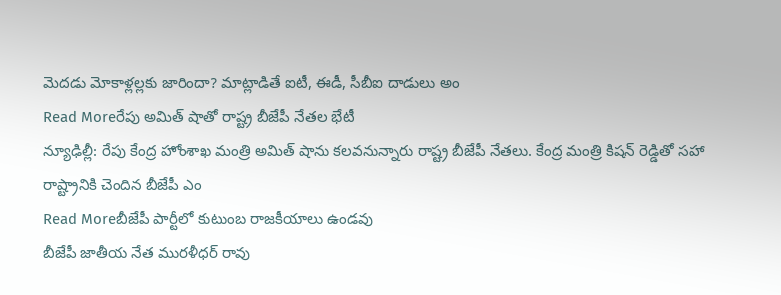మెదడు మోకాళ్లల్లకు జారిందా? మాట్లాడితే ఐటీ, ఈడీ, సీబీఐ దాడులు అం
Read Moreరేపు అమిత్ షాతో రాష్ట్ర బీజేపీ నేతల భేటీ
న్యూఢిల్లీ: రేపు కేంద్ర హోంశాఖ మంత్రి అమిత్ షాను కలవనున్నారు రాష్ట్ర బీజేపీ నేతలు. కేంద్ర మంత్రి కిషన్ రెడ్డితో సహా రాష్ట్రానికి చెందిన బీజేపీ ఎం
Read Moreబీజేపీ పార్టీలో కుటుంబ రాజకీయాలు ఉండవు
బీజేపీ జాతీయ నేత మురళీధర్ రావు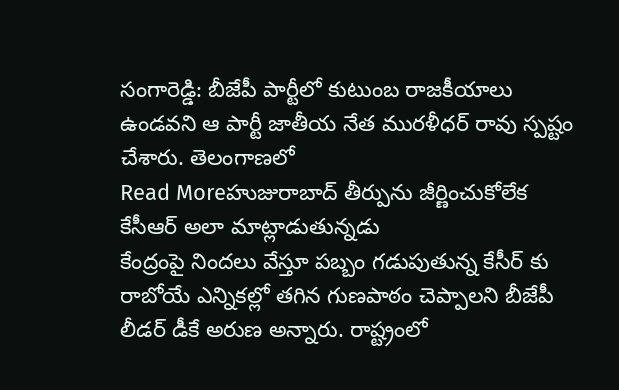సంగారెడ్డి: బీజేపీ పార్టీలో కుటుంబ రాజకీయాలు ఉండవని ఆ పార్టీ జాతీయ నేత మురళీధర్ రావు స్పష్టం చేశారు. తెలంగాణలో
Read Moreహుజురాబాద్ తీర్పును జీర్ణించుకోలేక కేసీఆర్ అలా మాట్లాడుతున్నడు
కేంద్రంపై నిందలు వేస్తూ పబ్బం గడుపుతున్న కేసీర్ కు రాబోయే ఎన్నికల్లో తగిన గుణపాఠం చెప్పాలని బీజేపీ లీడర్ డీకే అరుణ అన్నారు. రాష్ట్రంలో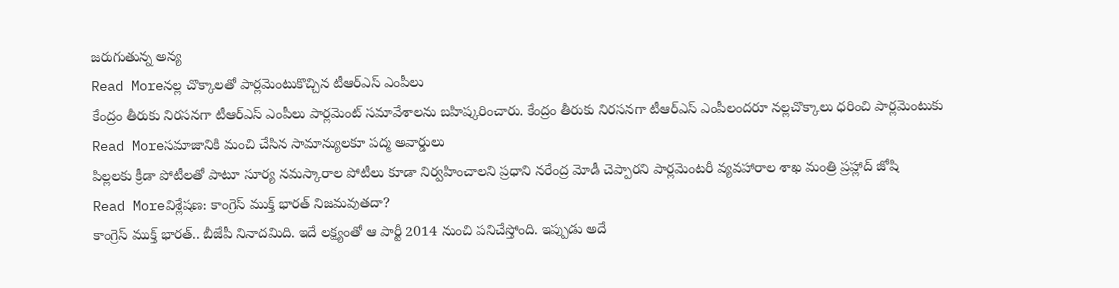జరుగుతున్న అన్య
Read Moreనల్ల చొక్కాలతో పార్లమెంటుకొచ్చిన టీఆర్ఎస్ ఎంపీలు
కేంద్రం తీరుకు నిరసనగా టీఆర్ఎస్ ఎంపీలు పార్లమెంట్ సమావేశాలను బహిష్కరించారు. కేంద్రం తీరుకు నిరసనగా టీఆర్ఎస్ ఎంపీలందరూ నల్లచొక్కాలు ధరించి పార్లమెంటుకు
Read Moreసమాజానికి మంచి చేసిన సామాన్యులకూ పద్మ అవార్డులు
పిల్లలకు క్రీడా పోటీలతో పాటూ సూర్య నమస్కారాల పోటీలు కూడా నిర్వహించాలని ప్రధాని నరేంద్ర మోడీ చెప్పారని పార్లమెంటరీ వ్యవహారాల శాఖ మంత్రి ప్రహ్లాద్ జోషి
Read Moreవిశ్లేషణ: కాంగ్రెస్ ముక్త్ భారత్ నిజమవుతదా?
కాంగ్రెస్ ముక్త్ భారత్.. బీజేపీ నినాదమిది. ఇదే లక్ష్యంతో ఆ పార్టీ 2014 నుంచి పనిచేస్తోంది. ఇప్పుడు అదే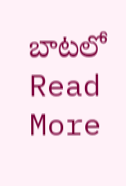బాటలో
Read More